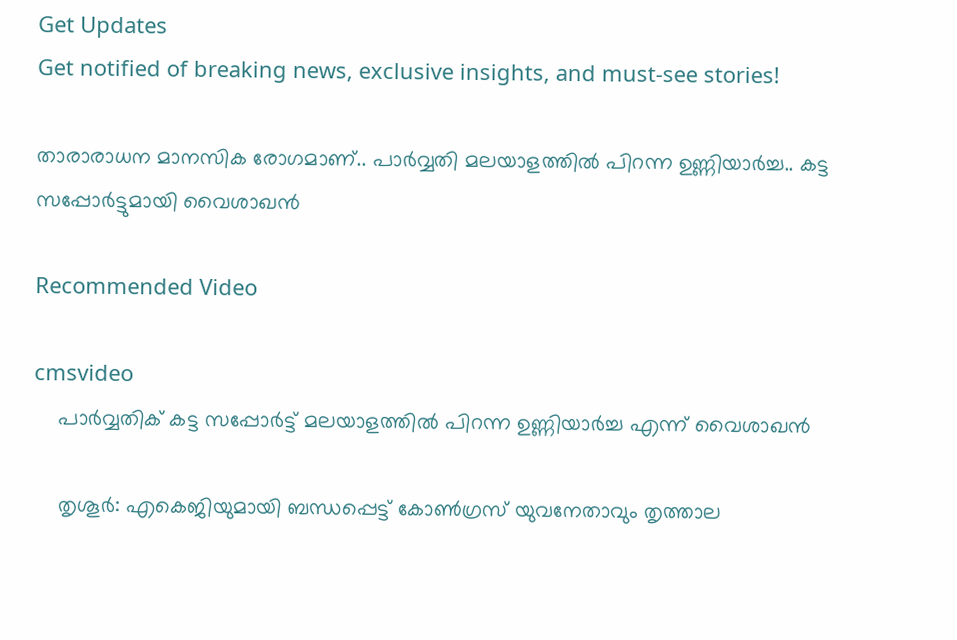Get Updates
Get notified of breaking news, exclusive insights, and must-see stories!

താരാരാധന മാനസിക രോഗമാണ്.. പാർവ്വതി മലയാളത്തിൽ പിറന്ന ഉണ്ണിയാർച്ച.. കട്ട സപ്പോർട്ടുമായി വൈശാഖൻ

Recommended Video

cmsvideo
    പാർവ്വതിക് കട്ട സപ്പോർട്ട് മലയാളത്തിൽ പിറന്ന ഉണ്ണിയാർച്ച എന്ന് വൈശാഖൻ

    തൃശൂര്‍: എകെജിയുമായി ബന്ധപ്പെട്ട് കോണ്‍ഗ്രസ് യുവനേതാവും തൃത്താല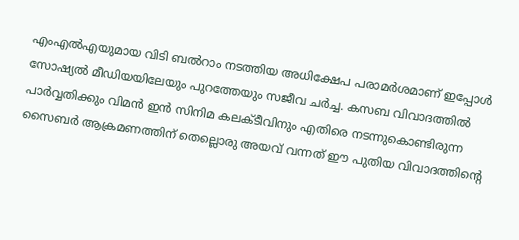എംഎല്‍എയുമായ വിടി ബല്‍റാം നടത്തിയ അധിക്ഷേപ പരാമര്‍ശമാണ് ഇപ്പോള്‍ സോഷ്യല്‍ മീഡിയയിലേയും പുറത്തേയും സജീവ ചര്‍ച്ച. കസബ വിവാദത്തില്‍ പാര്‍വ്വതിക്കും വിമന്‍ ഇന്‍ സിനിമ കലക്ടീവിനും എതിരെ നടന്നുകൊണ്ടിരുന്ന സൈബര്‍ ആക്രമണത്തിന് തെല്ലൊരു അയവ് വന്നത് ഈ പുതിയ വിവാദത്തിന്റെ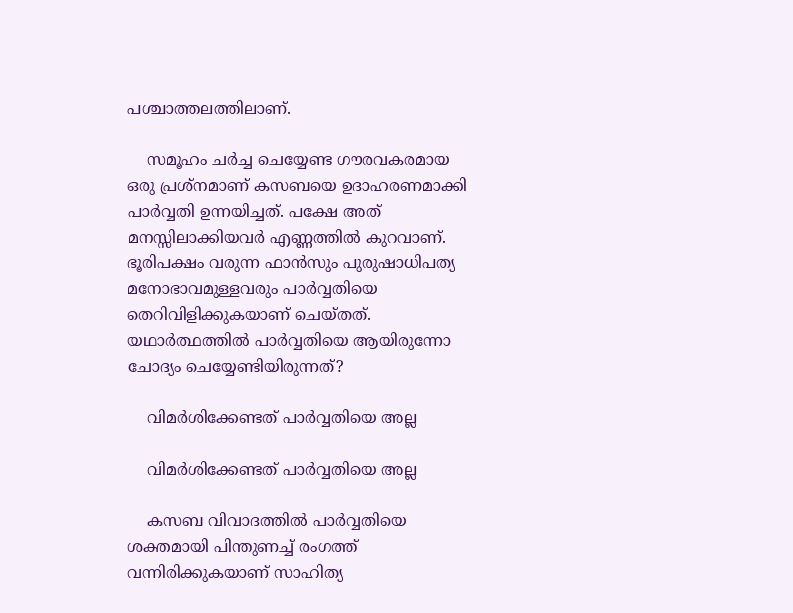പശ്ചാത്തലത്തിലാണ്.

    സമൂഹം ചര്‍ച്ച ചെയ്യേണ്ട ഗൗരവകരമായ ഒരു പ്രശ്‌നമാണ് കസബയെ ഉദാഹരണമാക്കി പാര്‍വ്വതി ഉന്നയിച്ചത്. പക്ഷേ അത് മനസ്സിലാക്കിയവര്‍ എണ്ണത്തില്‍ കുറവാണ്. ഭൂരിപക്ഷം വരുന്ന ഫാന്‍സും പുരുഷാധിപത്യ മനോഭാവമുള്ളവരും പാര്‍വ്വതിയെ തെറിവിളിക്കുകയാണ് ചെയ്തത്. യഥാര്‍ത്ഥത്തില്‍ പാര്‍വ്വതിയെ ആയിരുന്നോ ചോദ്യം ചെയ്യേണ്ടിയിരുന്നത്?

    വിമർശിക്കേണ്ടത് പാർവ്വതിയെ അല്ല

    വിമർശിക്കേണ്ടത് പാർവ്വതിയെ അല്ല

    കസബ വിവാദത്തില്‍ പാര്‍വ്വതിയെ ശക്തമായി പിന്തുണച്ച് രംഗത്ത് വന്നിരിക്കുകയാണ് സാഹിത്യ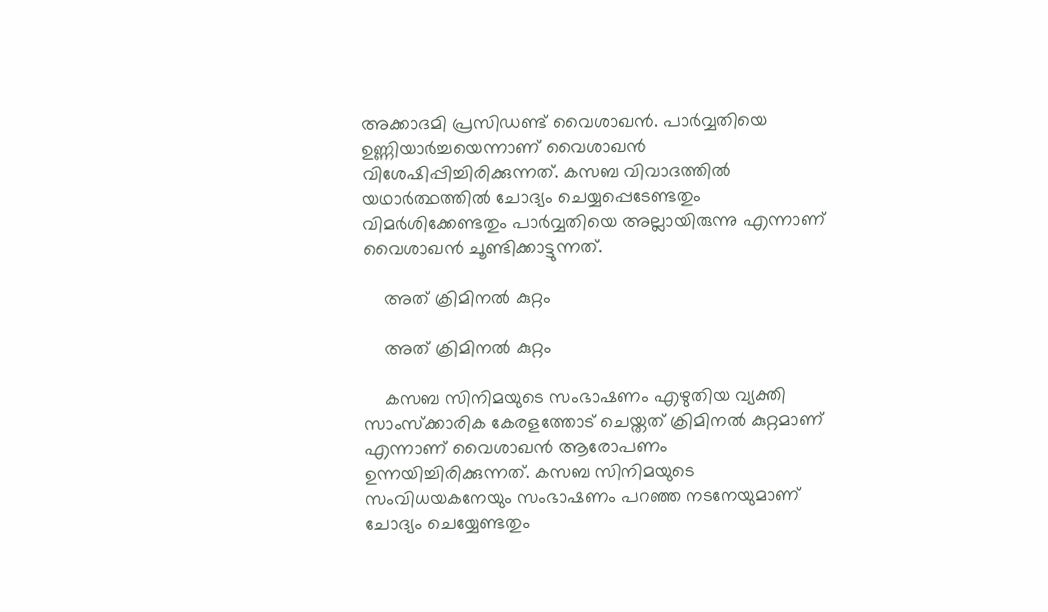അക്കാദമി പ്രസിഡണ്ട് വൈശാഖന്‍. പാര്‍വ്വതിയെ ഉണ്ണിയാര്‍ച്ചയെന്നാണ് വൈശാഖന്‍ വിശേഷിപ്പിച്ചിരിക്കുന്നത്. കസബ വിവാദത്തില്‍ യഥാര്‍ത്ഥത്തില്‍ ചോദ്യം ചെയ്യപ്പെടേണ്ടതും വിമര്‍ശിക്കേണ്ടതും പാര്‍വ്വതിയെ അല്ലായിരുന്നു എന്നാണ് വൈശാഖന്‍ ചൂണ്ടിക്കാട്ടുന്നത്.

    അത് ക്രിമിനൽ കുറ്റം

    അത് ക്രിമിനൽ കുറ്റം

    കസബ സിനിമയുടെ സംഭാഷണം എഴുതിയ വ്യക്തി സാംസ്‌ക്കാരിക കേരളത്തോട് ചെയ്തത് ക്രിമിനല്‍ കുറ്റമാണ് എന്നാണ് വൈശാഖന്‍ ആരോപണം ഉന്നയിച്ചിരിക്കുന്നത്. കസബ സിനിമയുടെ സംവിധയകനേയും സംഭാഷണം പറഞ്ഞ നടനേയുമാണ് ചോദ്യം ചെയ്യേണ്ടതും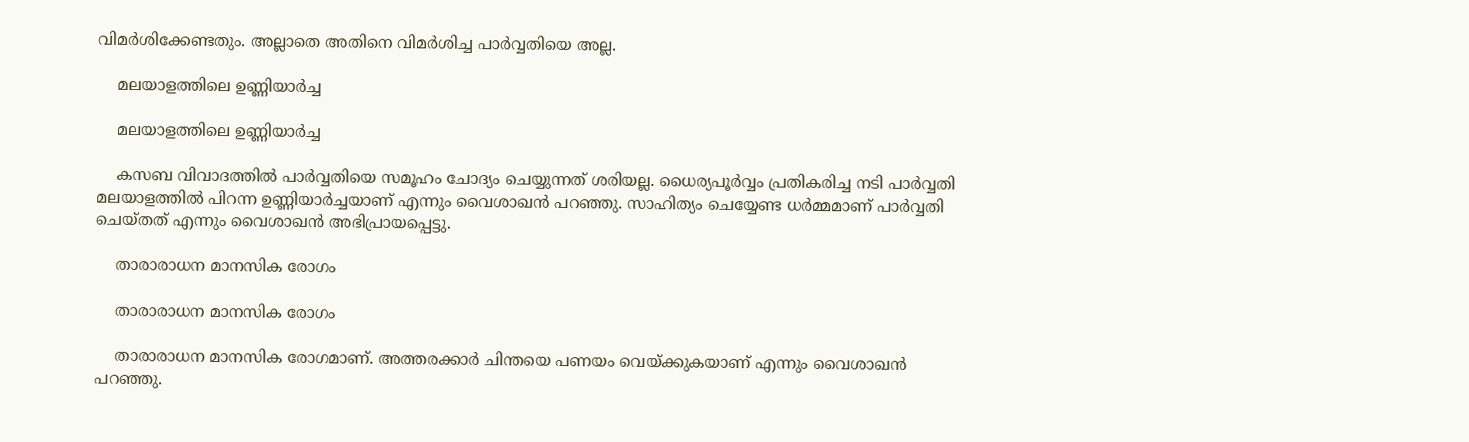വിമര്‍ശിക്കേണ്ടതും. അല്ലാതെ അതിനെ വിമര്‍ശിച്ച പാര്‍വ്വതിയെ അല്ല.

    മലയാളത്തിലെ ഉണ്ണിയാർച്ച

    മലയാളത്തിലെ ഉണ്ണിയാർച്ച

    കസബ വിവാദത്തില്‍ പാര്‍വ്വതിയെ സമൂഹം ചോദ്യം ചെയ്യുന്നത് ശരിയല്ല. ധൈര്യപൂര്‍വ്വം പ്രതികരിച്ച നടി പാര്‍വ്വതി മലയാളത്തില്‍ പിറന്ന ഉണ്ണിയാര്‍ച്ചയാണ് എന്നും വൈശാഖന്‍ പറഞ്ഞു. സാഹിത്യം ചെയ്യേണ്ട ധര്‍മ്മമാണ് പാര്‍വ്വതി ചെയ്തത് എന്നും വൈശാഖന്‍ അഭിപ്രായപ്പെട്ടു.

    താരാരാധന മാനസിക രോഗം

    താരാരാധന മാനസിക രോഗം

    താരാരാധന മാനസിക രോഗമാണ്. അത്തരക്കാര്‍ ചിന്തയെ പണയം വെയ്ക്കുകയാണ് എന്നും വൈശാഖന്‍ പറഞ്ഞു.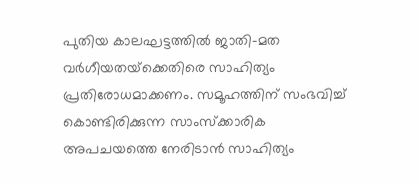പുതിയ കാലഘട്ടത്തില്‍ ജാതി-മത വര്‍ഗീയതയ്‌ക്കെതിരെ സാഹിത്യം പ്രതിരോധമാക്കണം. സമൂഹത്തിന് സംഭവിച്ച് കൊണ്ടിരിക്കുന്ന സാംസ്‌ക്കാരിക അപചയത്തെ നേരിടാന്‍ സാഹിത്യം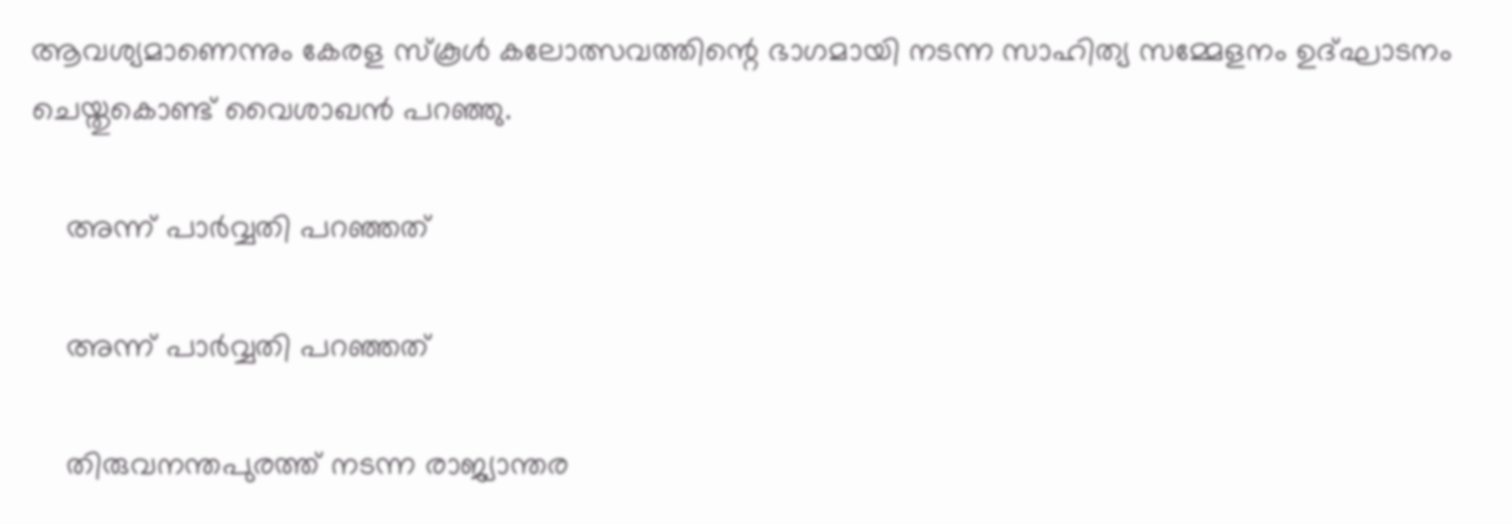ആവശ്യമാണെന്നും കേരള സ്‌കൂള്‍ കലോത്സവത്തിന്റെ ഭാഗമായി നടന്ന സാഹിത്യ സമ്മേളനം ഉദ്ഘാടനം ചെയ്തുകൊണ്ട് വൈശാഖന്‍ പറഞ്ഞു.

    അന്ന് പാർവ്വതി പറഞ്ഞത്

    അന്ന് പാർവ്വതി പറഞ്ഞത്

    തിരുവനന്തപുരത്ത് നടന്ന രാജ്യാന്തര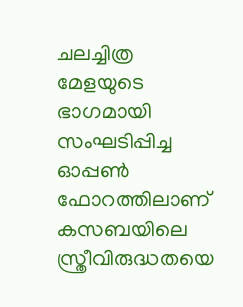ചലച്ചിത്ര മേളയുടെ ഭാഗമായി സംഘടിപ്പിച്ച ഓപ്പണ്‍ ഫോറത്തിലാണ് കസബയിലെ സ്ത്രീവിരുദ്ധതയെ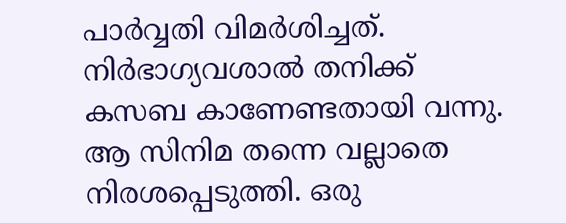പാര്‍വ്വതി വിമര്‍ശിച്ചത്. നിര്‍ഭാഗ്യവശാല്‍ തനിക്ക് കസബ കാണേണ്ടതായി വന്നു. ആ സിനിമ തന്നെ വല്ലാതെ നിരശപ്പെടുത്തി. ഒരു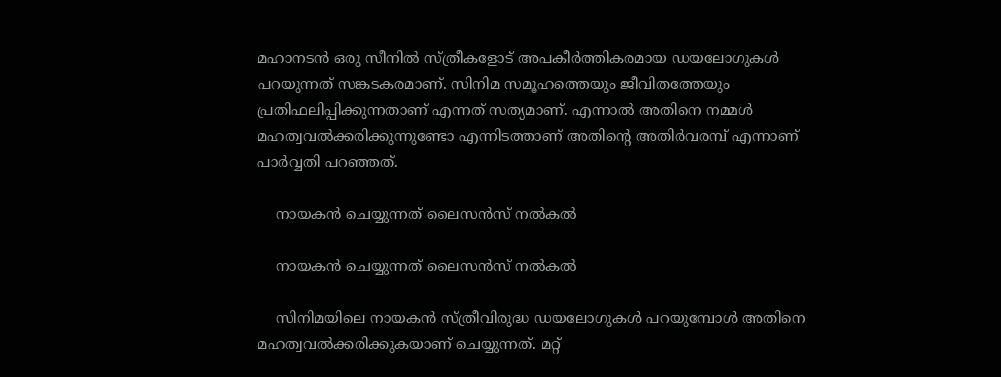മഹാനടന്‍ ഒരു സീനില്‍ സ്ത്രീകളോട് അപകീര്‍ത്തികരമായ ഡയലോഗുകള്‍ പറയുന്നത് സങ്കടകരമാണ്. സിനിമ സമൂഹത്തെയും ജീവിതത്തേയും പ്രതിഫലിപ്പിക്കുന്നതാണ് എന്നത് സത്യമാണ്. എന്നാല്‍ അതിനെ നമ്മള്‍ മഹത്വവല്‍ക്കരിക്കുന്നുണ്ടോ എന്നിടത്താണ് അതിന്റെ അതിര്‍വരമ്പ് എന്നാണ് പാര്‍വ്വതി പറഞ്ഞത്.

    നായകൻ ചെയ്യുന്നത് ലൈസൻസ് നൽകൽ

    നായകൻ ചെയ്യുന്നത് ലൈസൻസ് നൽകൽ

    സിനിമയിലെ നായകന്‍ സ്ത്രീവിരുദ്ധ ഡയലോഗുകള്‍ പറയുമ്പോള്‍ അതിനെ മഹത്വവല്‍ക്കരിക്കുകയാണ് ചെയ്യുന്നത്. മറ്റ്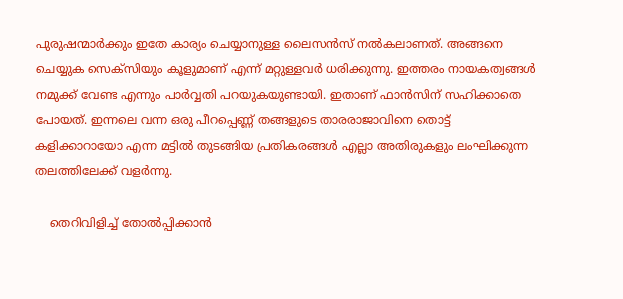പുരുഷന്മാര്‍ക്കും ഇതേ കാര്യം ചെയ്യാനുള്ള ലൈസന്‍സ് നല്‍കലാണത്. അങ്ങനെ ചെയ്യുക സെക്‌സിയും കൂളുമാണ് എന്ന് മറ്റുള്ളവര്‍ ധരിക്കുന്നു. ഇത്തരം നായകത്വങ്ങള്‍ നമുക്ക് വേണ്ട എന്നും പാര്‍വ്വതി പറയുകയുണ്ടായി. ഇതാണ് ഫാന്‍സിന് സഹിക്കാതെ പോയത്. ഇന്നലെ വന്ന ഒരു പീറപ്പെണ്ണ് തങ്ങളുടെ താരരാജാവിനെ തൊട്ട് കളിക്കാറായോ എന്ന മട്ടില്‍ തുടങ്ങിയ പ്രതികരങ്ങള്‍ എല്ലാ അതിരുകളും ലംഘിക്കുന്ന തലത്തിലേക്ക് വളര്‍ന്നു.

    തെറിവിളിച്ച് തോൽപ്പിക്കാൻ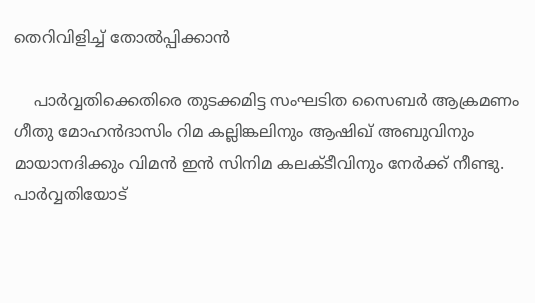തെറിവിളിച്ച് തോൽപ്പിക്കാൻ

    പാര്‍വ്വതിക്കെതിരെ തുടക്കമിട്ട സംഘടിത സൈബര്‍ ആക്രമണം ഗീതു മോഹന്‍ദാസിം റിമ കല്ലിങ്കലിനും ആഷിഖ് അബുവിനും മായാനദിക്കും വിമന്‍ ഇന്‍ സിനിമ കലക്ടീവിനും നേര്‍ക്ക് നീണ്ടു. പാര്‍വ്വതിയോട്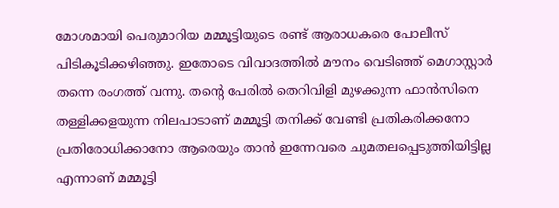മോശമായി പെരുമാറിയ മമ്മൂട്ടിയുടെ രണ്ട് ആരാധകരെ പോലീസ് പിടികൂടിക്കഴിഞ്ഞു. ഇതോടെ വിവാദത്തില്‍ മൗനം വെടിഞ്ഞ് മെഗാസ്റ്റാര്‍ തന്നെ രംഗത്ത് വന്നു. തന്റെ പേരില്‍ തെറിവിളി മുഴക്കുന്ന ഫാന്‍സിനെ തള്ളിക്കളയുന്ന നിലപാടാണ് മമ്മൂട്ടി തനിക്ക് വേണ്ടി പ്രതികരിക്കനോ പ്രതിരോധിക്കാനോ ആരെയും താന്‍ ഇന്നേവരെ ചുമതലപ്പെടുത്തിയിട്ടില്ല എന്നാണ് മമ്മൂട്ടി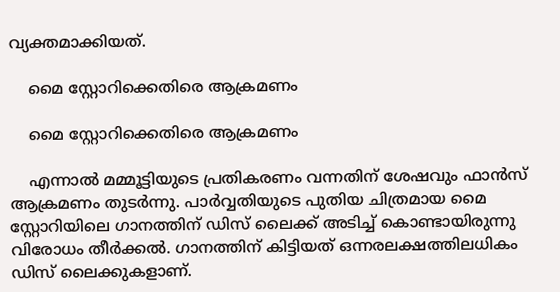വ്യക്തമാക്കിയത്.

    മൈ സ്റ്റോറിക്കെതിരെ ആക്രമണം

    മൈ സ്റ്റോറിക്കെതിരെ ആക്രമണം

    എന്നാൽ മമ്മൂട്ടിയുടെ പ്രതികരണം വന്നതിന് ശേഷവും ഫാൻസ് ആക്രമണം തുടർന്നു. പാർവ്വതിയുടെ പുതിയ ചിത്രമായ മൈ സ്റ്റോറിയിലെ ഗാനത്തിന് ഡിസ് ലൈക്ക് അടിച്ച് കൊണ്ടായിരുന്നു വിരോധം തീർക്കൽ. ഗാനത്തിന് കിട്ടിയത് ഒന്നരലക്ഷത്തിലധികം ഡിസ് ലൈക്കുകളാണ്.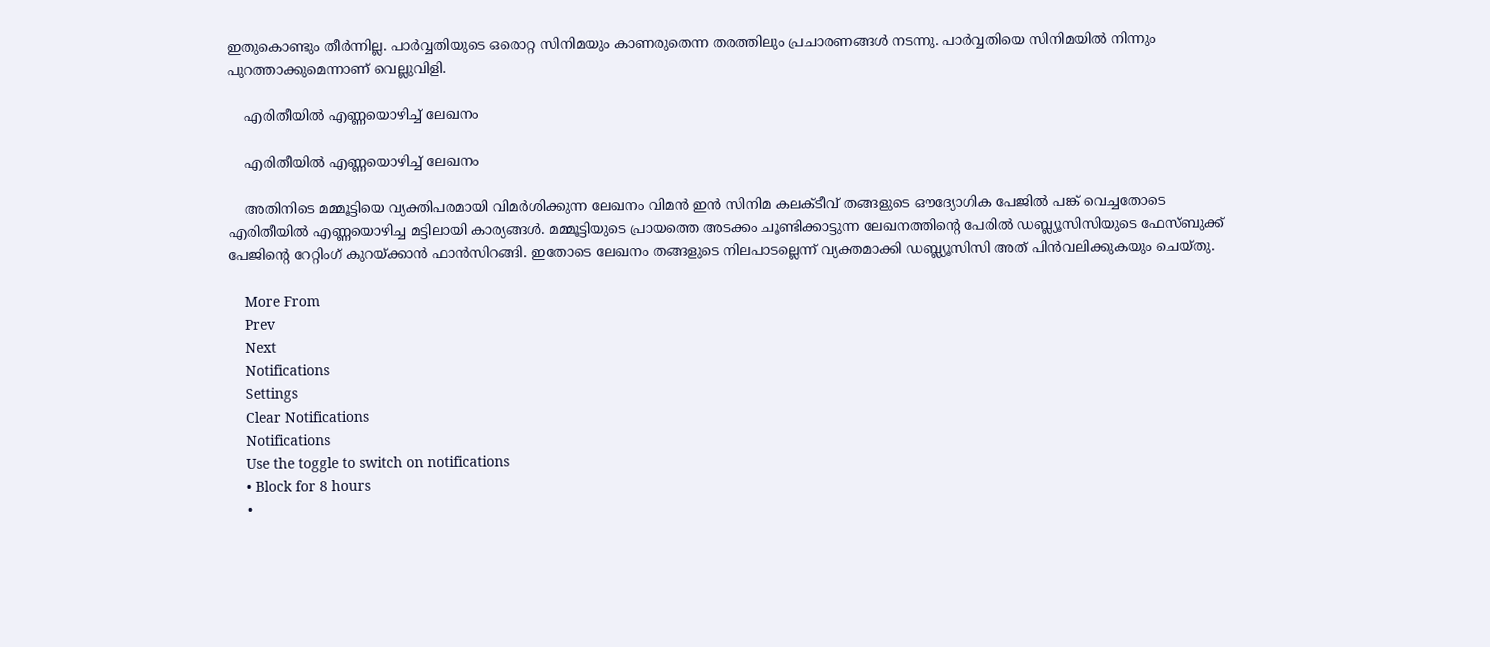ഇതുകൊണ്ടും തീർന്നില്ല. പാർവ്വതിയുടെ ഒരൊറ്റ സിനിമയും കാണരുതെന്ന തരത്തിലും പ്രചാരണങ്ങൾ നടന്നു. പാർവ്വതിയെ സിനിമയിൽ നിന്നും പുറത്താക്കുമെന്നാണ് വെല്ലുവിളി.

    എരിതീയിൽ എണ്ണയൊഴിച്ച് ലേഖനം

    എരിതീയിൽ എണ്ണയൊഴിച്ച് ലേഖനം

    അതിനിടെ മമ്മൂട്ടിയെ വ്യക്തിപരമായി വിമർശിക്കുന്ന ലേഖനം വിമൻ ഇൻ സിനിമ കലക്ടീവ് തങ്ങളുടെ ഔദ്യോഗിക പേജിൽ പങ്ക് വെച്ചതോടെ എരിതീയിൽ എണ്ണയൊഴിച്ച മട്ടിലായി കാര്യങ്ങൾ. മമ്മൂട്ടിയുടെ പ്രായത്തെ അടക്കം ചൂണ്ടിക്കാട്ടുന്ന ലേഖനത്തിന്റെ പേരിൽ ഡബ്ല്യൂസിസിയുടെ ഫേസ്ബുക്ക് പേജിന്റെ റേറ്റിംഗ് കുറയ്ക്കാൻ ഫാൻസിറങ്ങി. ഇതോടെ ലേഖനം തങ്ങളുടെ നിലപാടല്ലെന്ന് വ്യക്തമാക്കി ഡബ്ല്യൂസിസി അത് പിൻവലിക്കുകയും ചെയ്തു.

    More From
    Prev
    Next
    Notifications
    Settings
    Clear Notifications
    Notifications
    Use the toggle to switch on notifications
    • Block for 8 hours
    •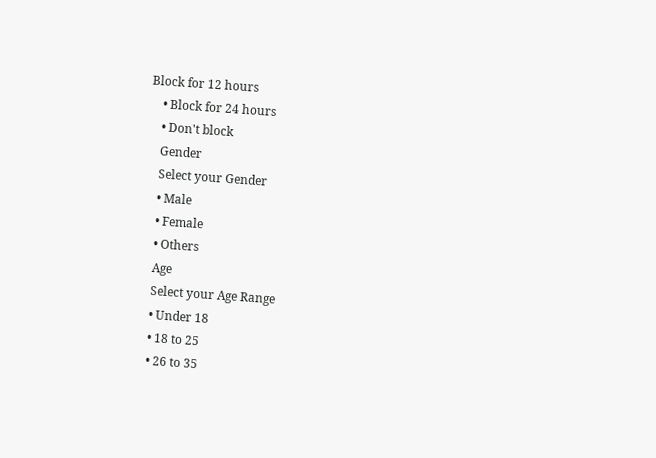Block for 12 hours
    • Block for 24 hours
    • Don't block
    Gender
    Select your Gender
    • Male
    • Female
    • Others
    Age
    Select your Age Range
    • Under 18
    • 18 to 25
    • 26 to 35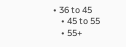• 36 to 45
    • 45 to 55
    • 55+